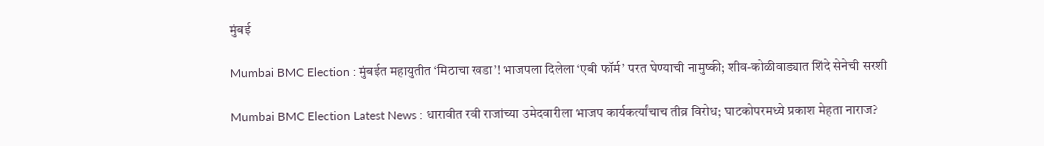मुंबई

Mumbai BMC Election : मुंबईत महायुतीत ‘मिठाचा खडा’! भाजपला दिलेला ‘एबी फॉर्म’ परत घेण्याची नामुष्की; शीव-कोळीवाड्यात शिंदे सेनेची सरशी

Mumbai BMC Election Latest News : धारावीत रवी राजांच्या उमेदवारीला भाजप कार्यकर्त्यांचाच तीव्र विरोध; घाटकोपरमध्ये प्रकाश मेहता नाराज?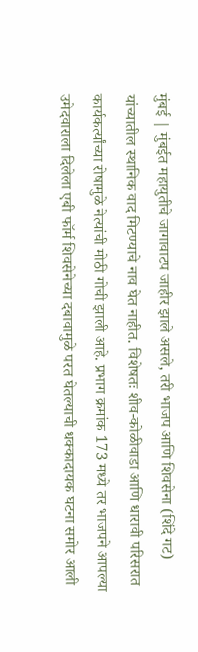मुंबई | मुंबईत महायुतीचे जागावाटप जाहीर झाले असले, तरी भाजप आणि शिवसेना (शिंदे गट) यांच्यातील स्थानिक वाद मिटण्याचे नाव घेत नाहीत. विशेषतः शीव-कोळीवाडा आणि धारावी परिसरात कार्यकर्त्यांच्या रोषामुळे नेत्यांची मोठी गोची झाली आहे. प्रभाग क्रमांक 173 मध्ये तर भाजपने आपल्या उमेदवाराला दिलेला एबी फॉर्म शिवसेनेच्या दबावामुळे परत घेतल्याची धक्कादायक घटना समोर आली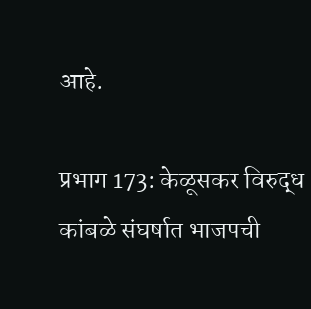आहे.

प्रभाग 173: केळूसकर विरुद्ध कांबळे संघर्षात भाजपची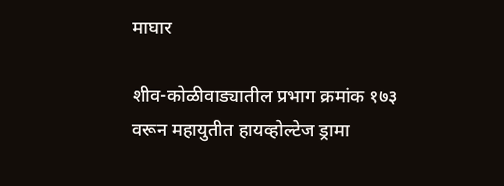माघार

शीव-कोळीवाड्यातील प्रभाग क्रमांक १७३ वरून महायुतीत हायव्होल्टेज ड्रामा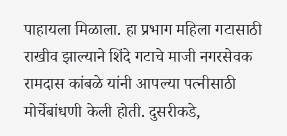पाहायला मिळाला. हा प्रभाग महिला गटासाठी राखीव झाल्याने शिंदे गटाचे माजी नगरसेवक रामदास कांबळे यांनी आपल्या पत्नीसाठी मोर्चेबांधणी केली होती. दुसरीकडे,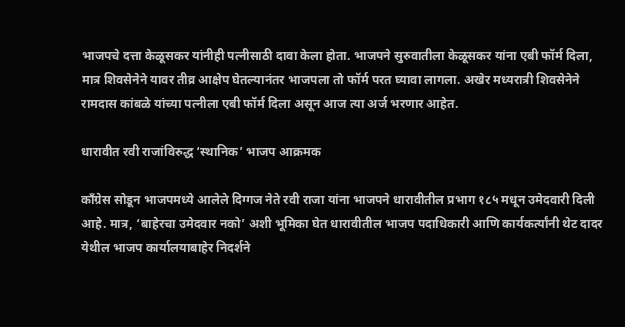भाजपचे दत्ता केळूसकर यांनीही पत्नीसाठी दावा केला होता. भाजपने सुरुवातीला केळूसकर यांना एबी फॉर्म दिला, मात्र शिवसेनेने यावर तीव्र आक्षेप घेतल्यानंतर भाजपला तो फॉर्म परत घ्यावा लागला. अखेर मध्यरात्री शिवसेनेने रामदास कांबळे यांच्या पत्नीला एबी फॉर्म दिला असून आज त्या अर्ज भरणार आहेत.

धारावीत रवी राजांविरुद्ध ‘स्थानिक’ भाजप आक्रमक

काँग्रेस सोडून भाजपमध्ये आलेले दिग्गज नेते रवी राजा यांना भाजपने धारावीतील प्रभाग १८५ मधून उमेदवारी दिली आहे. मात्र, ‘बाहेरचा उमेदवार नको’ अशी भूमिका घेत धारावीतील भाजप पदाधिकारी आणि कार्यकर्त्यांनी थेट दादर येथील भाजप कार्यालयाबाहेर निदर्शने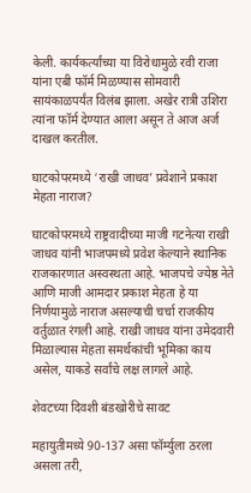केली. कार्यकर्त्यांच्या या विरोधामुळे रवी राजा यांना एबी फॉर्म मिळण्यास सोमवारी सायंकाळपर्यंत विलंब झाला. अखेर रात्री उशिरा त्यांना फॉर्म देण्यात आला असून ते आज अर्ज दाखल करतील.

घाटकोपरमध्ये ‘राखी जाधव’ प्रवेशाने प्रकाश मेहता नाराज?

घाटकोपरमध्ये राष्ट्रवादीच्या माजी गटनेत्या राखी जाधव यांनी भाजपमध्ये प्रवेश केल्याने स्थानिक राजकारणात अस्वस्थता आहे. भाजपचे ज्येष्ठ नेते आणि माजी आमदार प्रकाश मेहता हे या निर्णयामुळे नाराज असल्याची चर्चा राजकीय वर्तुळात रंगली आहे. राखी जाधव यांना उमेदवारी मिळाल्यास मेहता समर्थकांची भूमिका काय असेल, याकडे सर्वांचे लक्ष लागले आहे.

शेवटच्या दिवशी बंडखोरीचे सावट

महायुतीमध्ये 90-137 असा फॉर्म्युला ठरला असला तरी,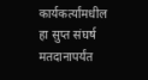कार्यकर्त्यांमधील हा सुप्त संघर्ष मतदानापर्यंत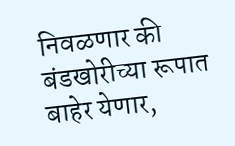निवळणार की बंडखोरीच्या रूपात बाहेर येणार,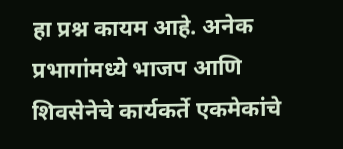हा प्रश्न कायम आहे. अनेक प्रभागांमध्ये भाजप आणि शिवसेनेचे कार्यकर्ते एकमेकांचे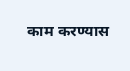काम करण्यास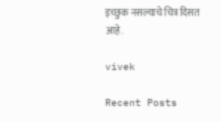इच्छुक नसल्याचे चित्र दिसत आहे.

vivek

Recent Posts